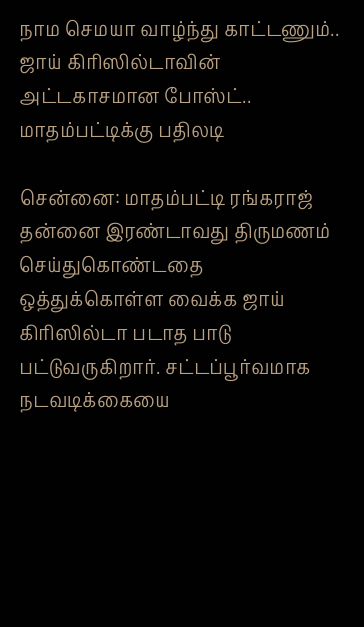நாம செமயா வாழ்ந்து காட்டணும்.. ஜாய் கிரிஸில்டாவின் அட்டகாசமான போஸ்ட்.. மாதம்பட்டிக்கு பதிலடி

சென்னை: மாதம்பட்டி ரங்கராஜ் தன்னை இரண்டாவது திருமணம் செய்துகொண்டதை ஒத்துக்கொள்ள வைக்க ஜாய் கிரிஸில்டா படாத பாடு பட்டுவருகிறார். சட்டப்பூர்வமாக நடவடிக்கையை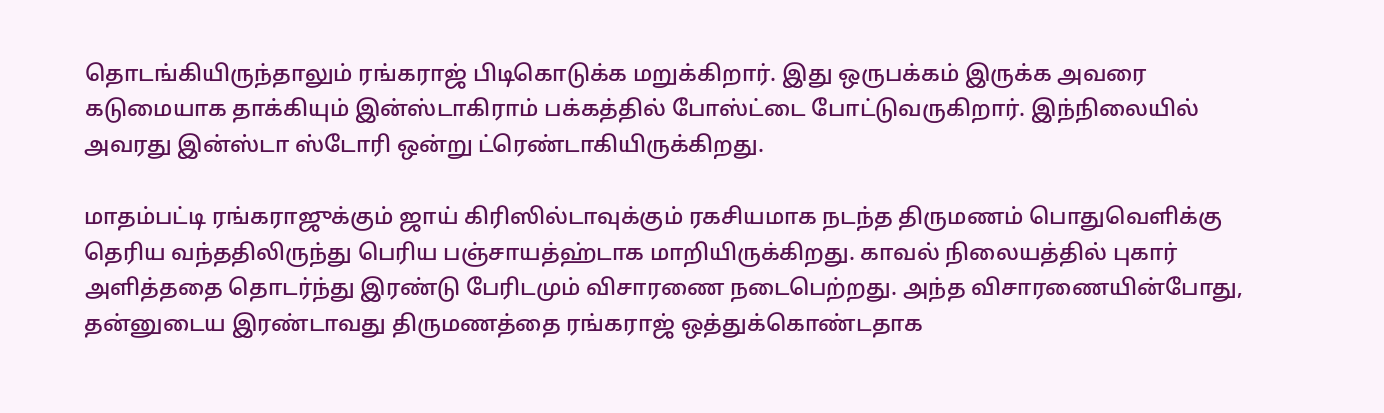தொடங்கியிருந்தாலும் ரங்கராஜ் பிடிகொடுக்க மறுக்கிறார். இது ஒருபக்கம் இருக்க அவரை கடுமையாக தாக்கியும் இன்ஸ்டாகிராம் பக்கத்தில் போஸ்ட்டை போட்டுவருகிறார். இந்நிலையில் அவரது இன்ஸ்டா ஸ்டோரி ஒன்று ட்ரெண்டாகியிருக்கிறது.

மாதம்பட்டி ரங்கராஜுக்கும் ஜாய் கிரிஸில்டாவுக்கும் ரகசியமாக நடந்த திருமணம் பொதுவெளிக்கு தெரிய வந்ததிலிருந்து பெரிய பஞ்சாயத்ஹ்டாக மாறியிருக்கிறது. காவல் நிலையத்தில் புகார் அளித்ததை தொடர்ந்து இரண்டு பேரிடமும் விசாரணை நடைபெற்றது. அந்த விசாரணையின்போது, தன்னுடைய இரண்டாவது திருமணத்தை ரங்கராஜ் ஒத்துக்கொண்டதாக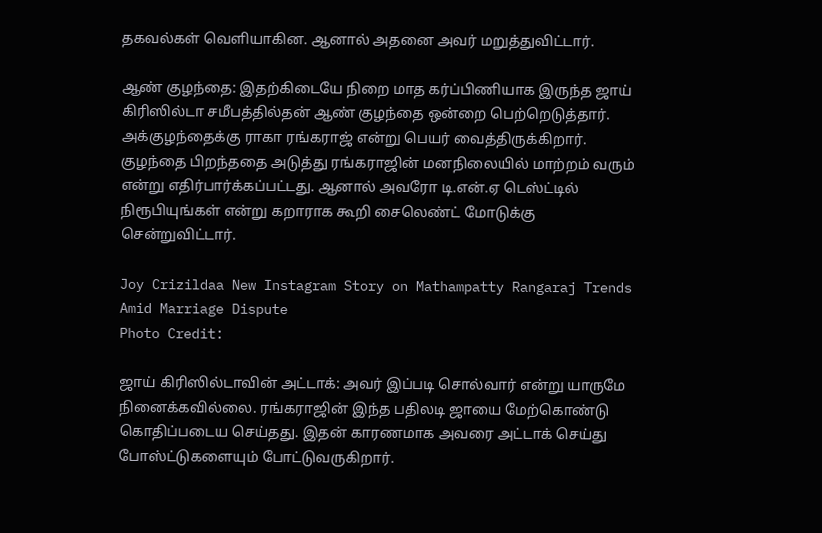தகவல்கள் வெளியாகின. ஆனால் அதனை அவர் மறுத்துவிட்டார்.

ஆண் குழந்தை: இதற்கிடையே நிறை மாத கர்ப்பிணியாக இருந்த ஜாய் கிரிஸில்டா சமீபத்தில்தன் ஆண் குழந்தை ஒன்றை பெற்றெடுத்தார். அக்குழந்தைக்கு ராகா ரங்கராஜ் என்று பெயர் வைத்திருக்கிறார். குழந்தை பிறந்ததை அடுத்து ரங்கராஜின் மனநிலையில் மாற்றம் வரும் என்று எதிர்பார்க்கப்பட்டது. ஆனால் அவரோ டி.என்.ஏ டெஸ்ட்டில் நிரூபியுங்கள் என்று கறாராக கூறி சைலெண்ட் மோடுக்கு சென்றுவிட்டார்.

Joy Crizildaa New Instagram Story on Mathampatty Rangaraj Trends Amid Marriage Dispute
Photo Credit:

ஜாய் கிரிஸில்டாவின் அட்டாக்: அவர் இப்படி சொல்வார் என்று யாருமே நினைக்கவில்லை. ரங்கராஜின் இந்த பதிலடி ஜாயை மேற்கொண்டு கொதிப்படைய செய்தது. இதன் காரணமாக அவரை அட்டாக் செய்து போஸ்ட்டுகளையும் போட்டுவருகிறார்.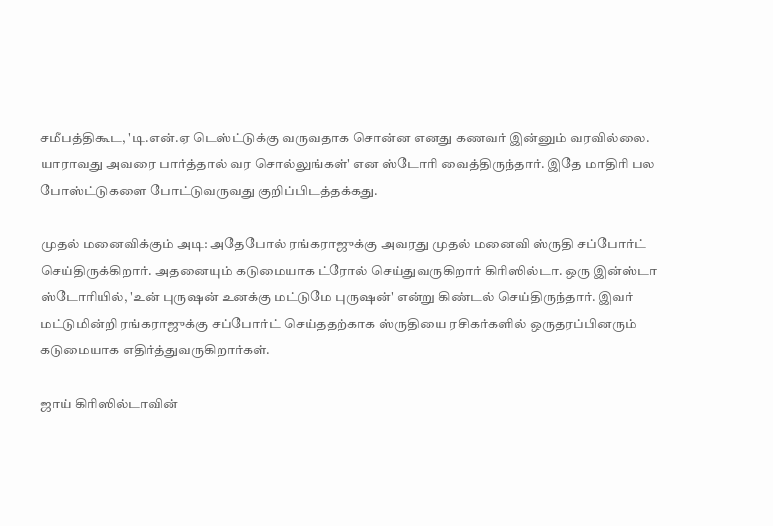சமீபத்திகூட, 'டி.என்.ஏ டெஸ்ட்டுக்கு வருவதாக சொன்ன எனது கணவர் இன்னும் வரவில்லை. யாராவது அவரை பார்த்தால் வர சொல்லுங்கள்' என ஸ்டோரி வைத்திருந்தார். இதே மாதிரி பல போஸ்ட்டுகளை போட்டுவருவது குறிப்பிடத்தக்கது.

முதல் மனைவிக்கும் அடி: அதேபோல் ரங்கராஜுக்கு அவரது முதல் மனைவி ஸ்ருதி சப்போர்ட் செய்திருக்கிறார். அதனையும் கடுமையாக ட்ரோல் செய்துவருகிறார் கிரிஸில்டா. ஒரு இன்ஸ்டா ஸ்டோரியில், 'உன் புருஷன் உனக்கு மட்டுமே புருஷன்' என்று கிண்டல் செய்திருந்தார். இவர் மட்டுமின்றி ரங்கராஜுக்கு சப்போர்ட் செய்ததற்காக ஸ்ருதியை ரசிகர்களில் ஒருதரப்பினரும் கடுமையாக எதிர்த்துவருகிறார்கள்.

ஜாய் கிரிஸில்டாவின்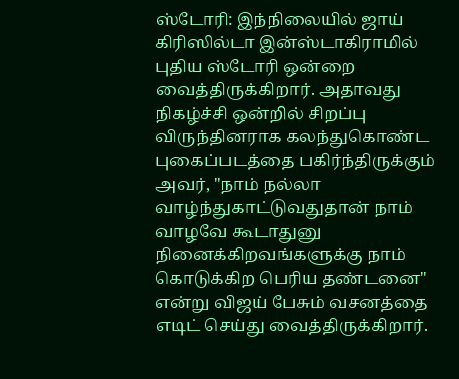ஸ்டோரி: இந்நிலையில் ஜாய் கிரிஸில்டா இன்ஸ்டாகிராமில் புதிய ஸ்டோரி ஒன்றை வைத்திருக்கிறார். அதாவது நிகழ்ச்சி ஒன்றில் சிறப்பு விருந்தினராக கலந்துகொண்ட புகைப்படத்தை பகிர்ந்திருக்கும் அவர், "நாம் நல்லா வாழ்ந்துகாட்டுவதுதான் நாம் வாழவே கூடாதுனு நினைக்கிறவங்களுக்கு நாம் கொடுக்கிற பெரிய தண்டனை" என்று விஜய் பேசும் வசனத்தை எடிட் செய்து வைத்திருக்கிறார்.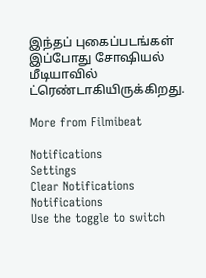இந்தப் புகைப்படங்கள் இப்போது சோஷியல் மீடியாவில் ட்ரெண்டாகியிருக்கிறது.

More from Filmibeat

Notifications
Settings
Clear Notifications
Notifications
Use the toggle to switch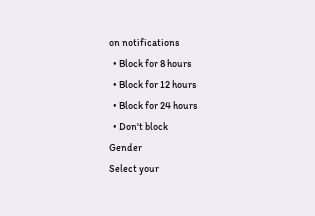on notifications
  • Block for 8 hours
  • Block for 12 hours
  • Block for 24 hours
  • Don't block
Gender
Select your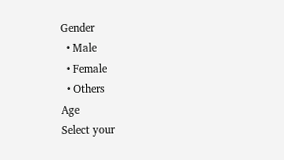Gender
  • Male
  • Female
  • Others
Age
Select your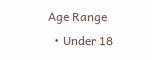Age Range
  • Under 18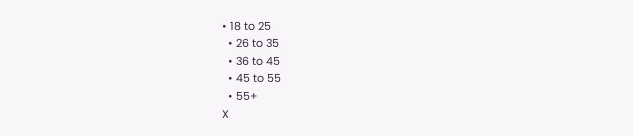• 18 to 25
  • 26 to 35
  • 36 to 45
  • 45 to 55
  • 55+
X